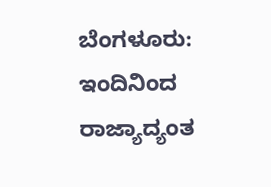ಬೆಂಗಳೂರು: ಇಂದಿನಿಂದ ರಾಜ್ಯಾದ್ಯಂತ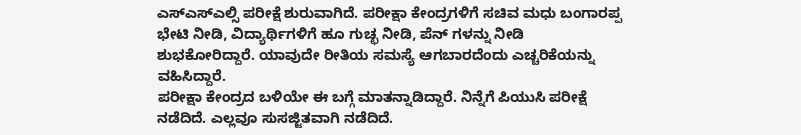ಎಸ್ಎಸ್ಎಲ್ಸಿ ಪರೀಕ್ಷೆ ಶುರುವಾಗಿದೆ. ಪರೀಕ್ಷಾ ಕೇಂದ್ರಗಳಿಗೆ ಸಚಿವ ಮಧು ಬಂಗಾರಪ್ಪ ಭೇಟಿ ನೀಡಿ, ವಿದ್ಯಾರ್ಥಿಗಳಿಗೆ ಹೂ ಗುಚ್ಛ ನೀಡಿ, ಪೆನ್ ಗಳನ್ನು ನೀಡಿ ಶುಭಕೋರಿದ್ದಾರೆ. ಯಾವುದೇ ರೀತಿಯ ಸಮಸ್ಯೆ ಆಗಬಾರದೆಂದು ಎಚ್ಚರಿಕೆಯನ್ನು ವಹಿಸಿದ್ದಾರೆ.
ಪರೀಕ್ಷಾ ಕೇಂದ್ರದ ಬಳಿಯೇ ಈ ಬಗ್ಗೆ ಮಾತನ್ನಾಡಿದ್ದಾರೆ. ನಿನ್ನೆಗೆ ಪಿಯುಸಿ ಪರೀಕ್ಷೆ ನಡೆದಿದೆ. ಎಲ್ಲವೂ ಸುಸಜ್ಜಿತವಾಗಿ ನಡೆದಿದೆ.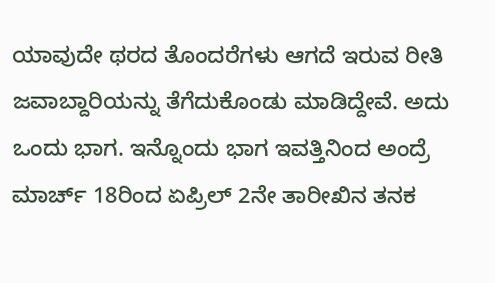ಯಾವುದೇ ಥರದ ತೊಂದರೆಗಳು ಆಗದೆ ಇರುವ ರೀತಿ ಜವಾಬ್ದಾರಿಯನ್ನು ತೆಗೆದುಕೊಂಡು ಮಾಡಿದ್ದೇವೆ. ಅದು ಒಂದು ಭಾಗ. ಇನ್ನೊಂದು ಭಾಗ ಇವತ್ತಿನಿಂದ ಅಂದ್ರೆ ಮಾರ್ಚ್ 18ರಿಂದ ಏಪ್ರಿಲ್ 2ನೇ ತಾರೀಖಿನ ತನಕ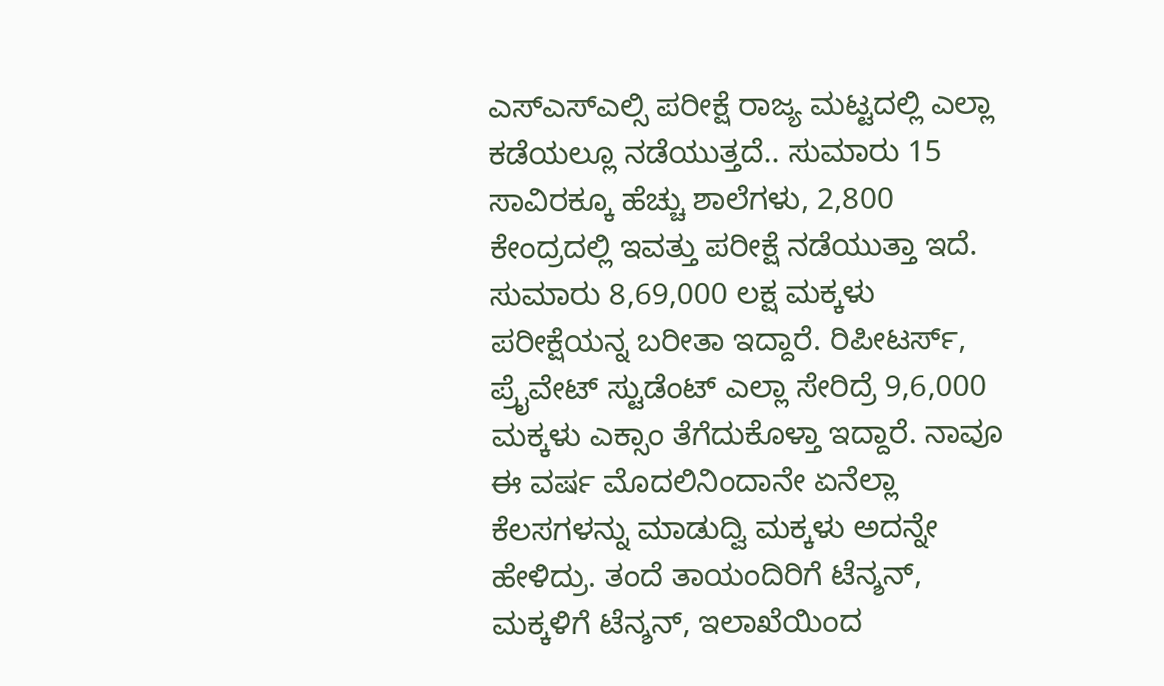ಎಸ್ಎಸ್ಎಲ್ಸಿ ಪರೀಕ್ಷೆ ರಾಜ್ಯ ಮಟ್ಟದಲ್ಲಿ ಎಲ್ಲಾ ಕಡೆಯಲ್ಲೂ ನಡೆಯುತ್ತದೆ.. ಸುಮಾರು 15 ಸಾವಿರಕ್ಕೂ ಹೆಚ್ಚು ಶಾಲೆಗಳು, 2,800 ಕೇಂದ್ರದಲ್ಲಿ ಇವತ್ತು ಪರೀಕ್ಷೆ ನಡೆಯುತ್ತಾ ಇದೆ.
ಸುಮಾರು 8,69,000 ಲಕ್ಷ ಮಕ್ಕಳು ಪರೀಕ್ಷೆಯನ್ನ ಬರೀತಾ ಇದ್ದಾರೆ. ರಿಪೀಟರ್ಸ್, ಪ್ರೈವೇಟ್ ಸ್ಟುಡೆಂಟ್ ಎಲ್ಲಾ ಸೇರಿದ್ರೆ 9,6,000 ಮಕ್ಕಳು ಎಕ್ಸಾಂ ತೆಗೆದುಕೊಳ್ತಾ ಇದ್ದಾರೆ. ನಾವೂ ಈ ವರ್ಷ ಮೊದಲಿನಿಂದಾನೇ ಏನೆಲ್ಲಾ ಕೆಲಸಗಳನ್ನು ಮಾಡುದ್ವಿ ಮಕ್ಕಳು ಅದನ್ನೇ ಹೇಳಿದ್ರು. ತಂದೆ ತಾಯಂದಿರಿಗೆ ಟೆನ್ಶನ್, ಮಕ್ಕಳಿಗೆ ಟೆನ್ಶನ್, ಇಲಾಖೆಯಿಂದ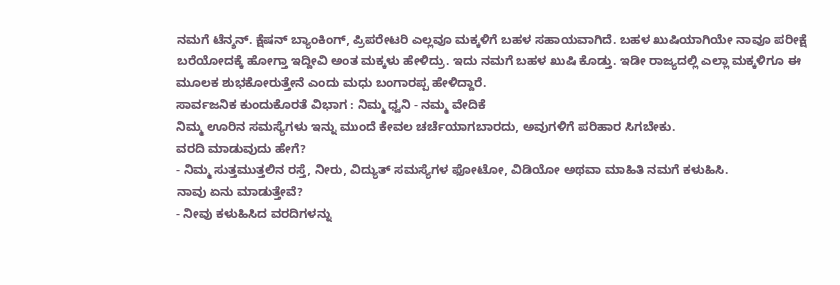ನಮಗೆ ಟೆನ್ಶನ್. ಕ್ಷೆಷನ್ ಬ್ಯಾಂಕಿಂಗ್, ಪ್ರಿಪರೇಟರಿ ಎಲ್ಲವೂ ಮಕ್ಕಳಿಗೆ ಬಹಳ ಸಹಾಯವಾಗಿದೆ. ಬಹಳ ಖುಷಿಯಾಗಿಯೇ ನಾವೂ ಪರೀಕ್ಷೆ ಬರೆಯೋದಕ್ಕೆ ಹೋಗ್ತಾ ಇದ್ದೀವಿ ಅಂತ ಮಕ್ಕಳು ಹೇಳಿದ್ರು. ಇದು ನಮಗೆ ಬಹಳ ಖುಷಿ ಕೊಡ್ತು. ಇಡೀ ರಾಜ್ಯದಲ್ಲಿ ಎಲ್ಲಾ ಮಕ್ಕಳಿಗೂ ಈ ಮೂಲಕ ಶುಭಕೋರುತ್ತೇನೆ ಎಂದು ಮಧು ಬಂಗಾರಪ್ಪ ಹೇಳಿದ್ದಾರೆ.
ಸಾರ್ವಜನಿಕ ಕುಂದುಕೊರತೆ ವಿಭಾಗ : ನಿಮ್ಮ ಧ್ವನಿ - ನಮ್ಮ ವೇದಿಕೆ
ನಿಮ್ಮ ಊರಿನ ಸಮಸ್ಯೆಗಳು ಇನ್ನು ಮುಂದೆ ಕೇವಲ ಚರ್ಚೆಯಾಗಬಾರದು, ಅವುಗಳಿಗೆ ಪರಿಹಾರ ಸಿಗಬೇಕು.
ವರದಿ ಮಾಡುವುದು ಹೇಗೆ?
- ನಿಮ್ಮ ಸುತ್ತಮುತ್ತಲಿನ ರಸ್ತೆ, ನೀರು, ವಿದ್ಯುತ್ ಸಮಸ್ಯೆಗಳ ಫೋಟೋ, ವಿಡಿಯೋ ಅಥವಾ ಮಾಹಿತಿ ನಮಗೆ ಕಳುಹಿಸಿ.
ನಾವು ಏನು ಮಾಡುತ್ತೇವೆ?
- ನೀವು ಕಳುಹಿಸಿದ ವರದಿಗಳನ್ನು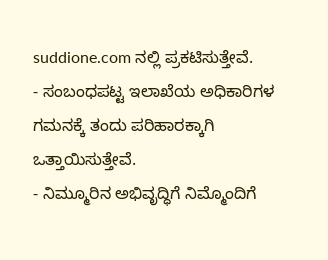suddione.com ನಲ್ಲಿ ಪ್ರಕಟಿಸುತ್ತೇವೆ.
- ಸಂಬಂಧಪಟ್ಟ ಇಲಾಖೆಯ ಅಧಿಕಾರಿಗಳ ಗಮನಕ್ಕೆ ತಂದು ಪರಿಹಾರಕ್ಕಾಗಿ ಒತ್ತಾಯಿಸುತ್ತೇವೆ.
- ನಿಮ್ಮೂರಿನ ಅಭಿವೃದ್ಧಿಗೆ ನಿಮ್ಮೊಂದಿಗೆ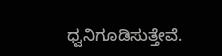ಧ್ವನಿಗೂಡಿಸುತ್ತೇವೆ.